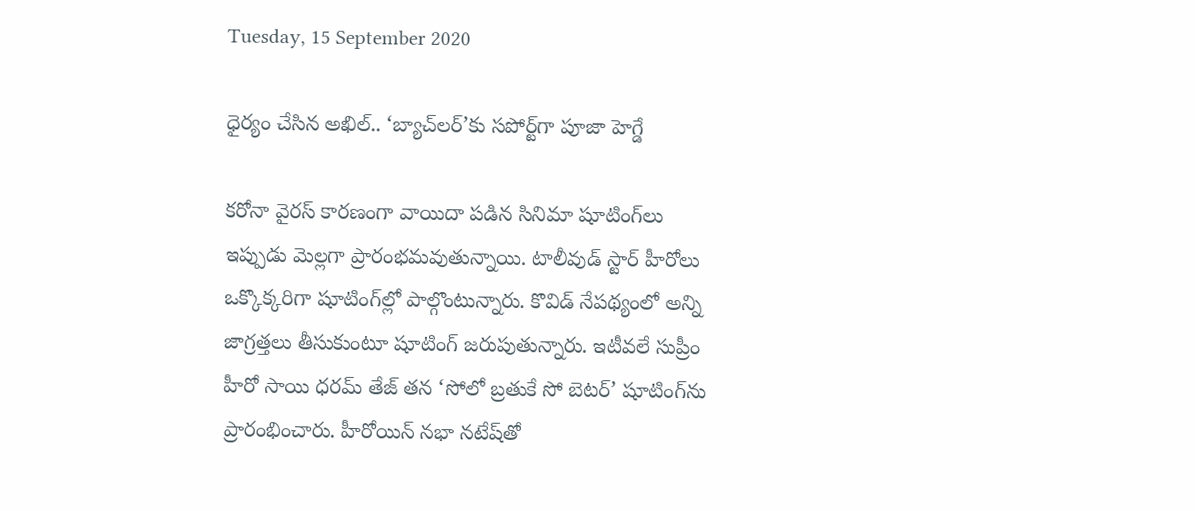Tuesday, 15 September 2020

ధైర్యం చేసిన అఖిల్.. ‘బ్యాచ్‌లర్’కు సపోర్ట్‌గా పూజా హెగ్డే

కరోనా వైరస్ కారణంగా వాయిదా పడిన సినిమా షూటింగ్‌లు ఇప్పుడు మెల్లగా ప్రారంభమవుతున్నాయి. టాలీవుడ్ స్టార్ హీరోలు ఒక్కొక్కరిగా షూటింగ్‌ల్లో పాల్గొంటున్నారు. కొవిడ్ నేపథ్యంలో అన్ని జాగ్రత్తలు తీసుకుంటూ షూటింగ్ జరుపుతున్నారు. ఇటీవలే సుప్రీం హీరో సాయి ధరమ్ తేజ్ తన ‘సోలో బ్రతుకే సో బెటర్’ షూటింగ్‌ను ప్రారంభించారు. హీరోయిన్ నభా నటేష్‌తో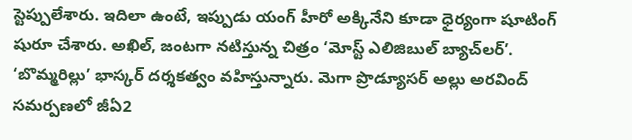స్టెప్పులేశారు. ఇదిలా ఉంటే, ఇప్పుడు యంగ్ హీరో అక్కినేని కూడా ధైర్యంగా షూటింగ్ షురూ చేశారు. అఖిల్, జంటగా నటిస్తున్న చిత్రం ‘మోస్ట్‌ ఎలిజిబుల్‌ బ్యాచ్‌లర్‌’. ‘బొమ్మరిల్లు’ భాస్కర్‌ దర్శకత్వం వహిస్తున్నారు. మెగా ప్రొడ్యూస‌ర్ అల్లు అర‌వింద్ స‌మ‌ర్పణ‌లో జీఏ2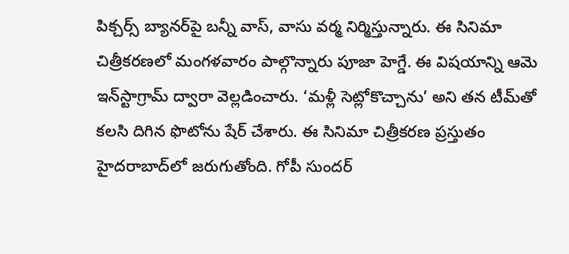పిక్చర్స్ బ్యాన‌ర్‌పై బన్నీ వాస్, వాసు వర్మ నిర్మిస్తున్నారు. ఈ సినిమా చిత్రీకరణలో మంగళవారం పాల్గొన్నారు పూజా హెగ్డే. ఈ విషయాన్ని ఆమె ఇన్‌స్టాగ్రామ్ ద్వారా వెల్లడించారు. ‘మళ్లీ సెట్లోకొచ్చాను’ అని తన టీమ్‌తో కలసి దిగిన ఫొటోను షేర్‌ చేశారు. ఈ సినిమా చిత్రీకరణ ప్రస్తుతం హైదరాబాద్‌లో జరుగుతోంది. గోపీ సుందర్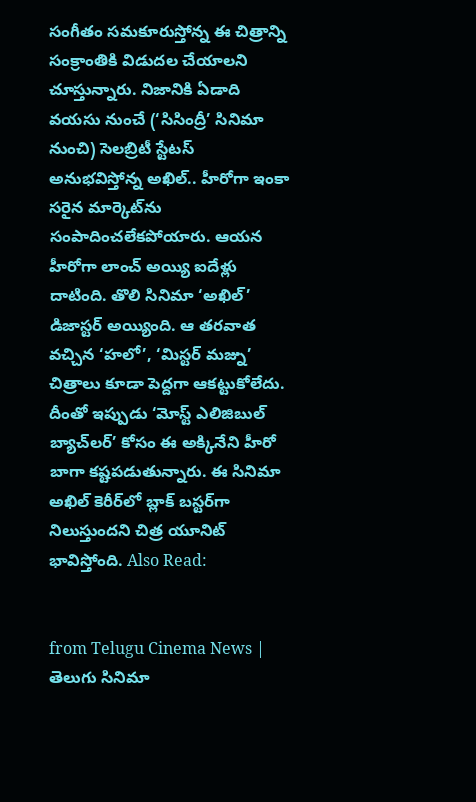సంగీతం సమకూరుస్తోన్న ఈ చిత్రాన్ని సంక్రాంతికి విడుదల చేయాలని చూస్తున్నారు. నిజానికి ఏడాది వయసు నుంచే (‘సిసింద్రీ’ సినిమా నుంచి) సెలబ్రిటీ స్టేటస్ అనుభవిస్తోన్న అఖిల్.. హీరోగా ఇంకా సరైన మార్కెట్‌ను సంపాదించలేకపోయారు. ఆయన హీరోగా లాంచ్ అయ్యి ఐదేళ్లు దాటింది. తొలి సినిమా ‘అఖిల్’ డిజాస్టర్ అయ్యింది. ఆ తరవాత వచ్చిన ‘హలో’, ‘మిస్టర్ మజ్ను’ చిత్రాలు కూడా పెద్దగా ఆకట్టుకోలేదు. దీంతో ఇప్పుడు ‘మోస్ట్ ఎలిజిబుల్ బ్యాచ్‌లర్’ కోసం ఈ అక్కినేని హీరో బాగా కష్టపడుతున్నారు. ఈ సినిమా అఖిల్ కెరీర్‌లో బ్లాక్ బస్టర్‌గా నిలుస్తుందని చిత్ర యూనిట్ భావిస్తోంది. Also Read:


from Telugu Cinema News | తెలుగు సినిమా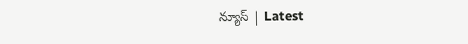న్యూస్ | Latest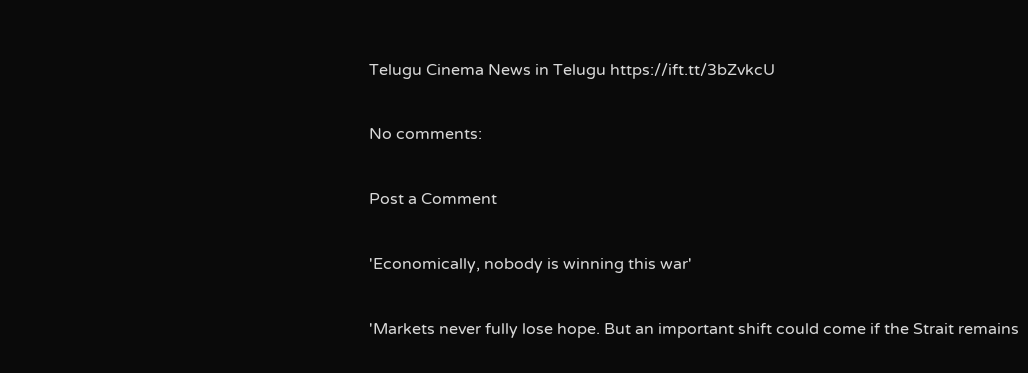Telugu Cinema News in Telugu https://ift.tt/3bZvkcU

No comments:

Post a Comment

'Economically, nobody is winning this war'

'Markets never fully lose hope. But an important shift could come if the Strait remains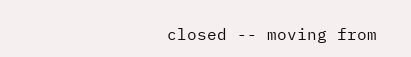closed -- moving from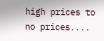high prices to no prices....